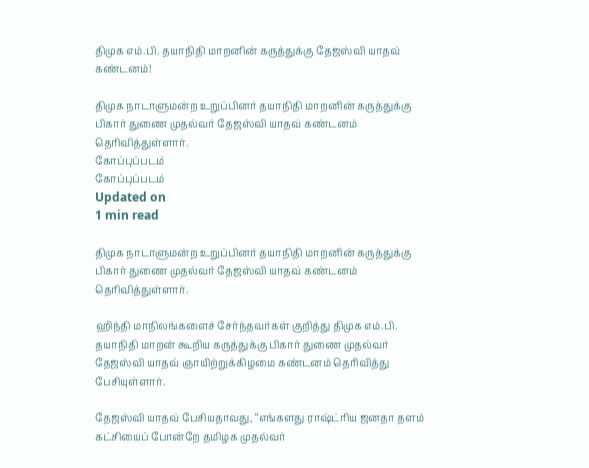திமுக எம்.பி. தயாநிதி மாறனின் கருத்துக்கு தேஜஸ்வி யாதவ் கண்டனம்!

திமுக நாடாளுமன்ற உறுப்பினர் தயாநிதி மாறனின் கருத்துக்கு பிகார் துணை முதல்வர் தேஜஸ்வி யாதவ் கண்டனம் தெரிவித்துள்ளார்.
கோப்புப்படம்
கோப்புப்படம்
Updated on
1 min read

திமுக நாடாளுமன்ற உறுப்பினர் தயாநிதி மாறனின் கருத்துக்கு பிகார் துணை முதல்வர் தேஜஸ்வி யாதவ் கண்டனம் தெரிவித்துள்ளார்.

ஹிந்தி மாநிலங்களைச் சேர்ந்தவர்கள் குறித்து திமுக எம்.பி. தயாநிதி மாறன் கூறிய கருத்துக்கு பிகார் துணை முதல்வர் தேஜஸ்வி யாதவ் ஞாயிற்றுக்கிழமை கண்டனம் தெரிவித்து பேசியுள்ளார்.

தேஜஸ்வி யாதவ் பேசியதாவது, “எங்களது ராஷ்ட்ரிய ஜனதா தளம் கட்சியைப் போன்றே தமிழக முதல்வர்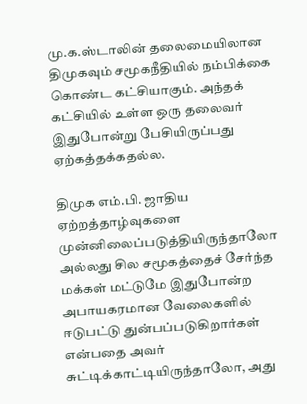மு.க.ஸ்டாலின் தலைமையிலான திமுகவும் சமூகநீதியில் நம்பிக்கை கொண்ட கட்சியாகும். அந்தக் கட்சியில் உள்ள ஒரு தலைவர் இதுபோன்று பேசியிருப்பது ஏற்கத்தக்கதல்ல.

திமுக எம்.பி. ஜாதிய ஏற்றத்தாழ்வுகளை முன்னிலைப்படுத்தியிருந்தாலோ அல்லது சில சமூகத்தைச் சேர்ந்த மக்கள் மட்டுமே இதுபோன்ற அபாயகரமான வேலைகளில் ஈடுபட்டு துன்பப்படுகிறார்கள் என்பதை அவர் சுட்டிக்காட்டியிருந்தாலோ, அது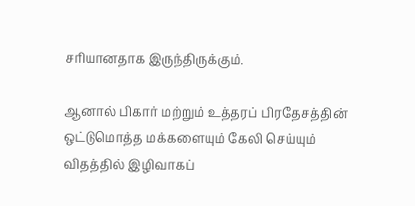சரியானதாக இருந்திருக்கும்.

ஆனால் பிகார் மற்றும் உத்தரப் பிரதேசத்தின் ஒட்டுமொத்த மக்களையும் கேலி செய்யும் விதத்தில் இழிவாகப்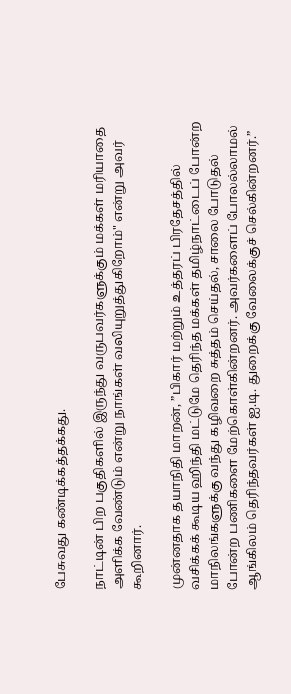பேசுவது கண்டிக்கத்தக்கது.

நாட்டின் பிற பகுதிகளில் இருந்து வருபவர்களுக்கும் மக்கள் மரியாதை அளிக்க வேண்டும் என்று நாங்கள் வலியுறுத்துகிறோம்" என்று அவர் கூறினார்.

முன்னதாக தயாநிதி மாறன், ”பிகார் மற்றும் உத்தரப் பிரதேசத்தில் வசிக்கக் கூடிய ஹிந்தி மட்டுமே தெரிந்த மக்கள் தமிழ்நாட்டைப் போன்ற மாநிலங்களுக்கு வந்து கழிவறை சுத்தம் செய்தல், சாலை போடுதல் போன்ற பணிகளை மேற்கொள்கின்றனர். அவர்களைப் போலல்லாமல் ஆங்கிலம் தெரிந்தவர்கள் ஐ.டி. துறைக்கு வேலைக்குச் செல்கின்றனர்.”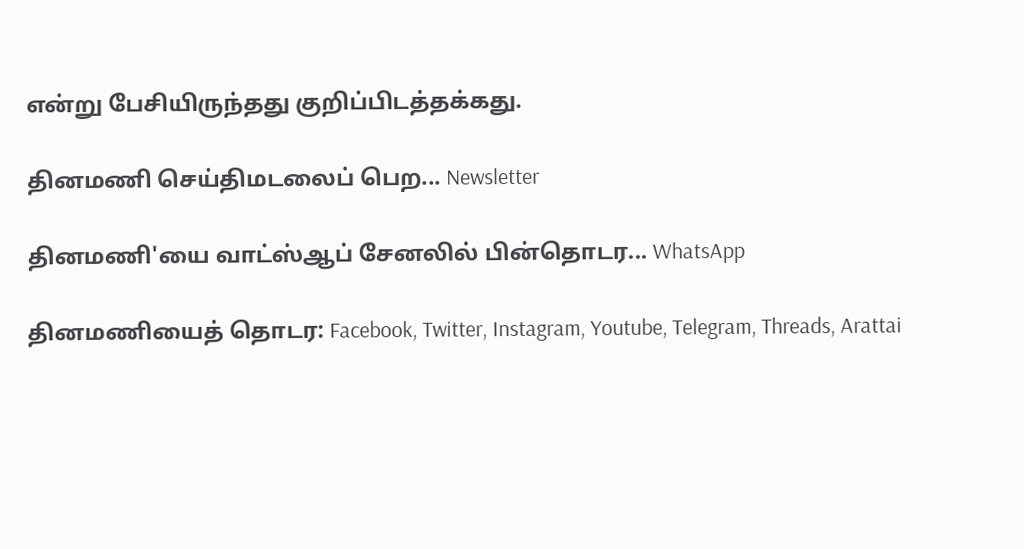என்று பேசியிருந்தது குறிப்பிடத்தக்கது.

தினமணி செய்திமடலைப் பெற... Newsletter

தினமணி'யை வாட்ஸ்ஆப் சேனலில் பின்தொடர... WhatsApp

தினமணியைத் தொடர: Facebook, Twitter, Instagram, Youtube, Telegram, Threads, Arattai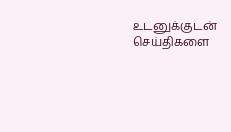உடனுக்குடன் செய்திகளை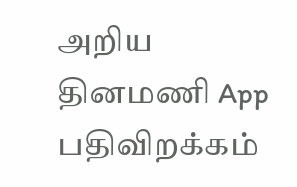அறிய தினமணி App பதிவிறக்கம்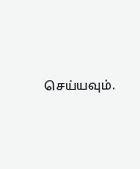செய்யவும்.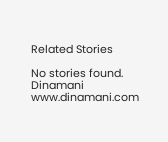Related Stories

No stories found.
Dinamani
www.dinamani.com